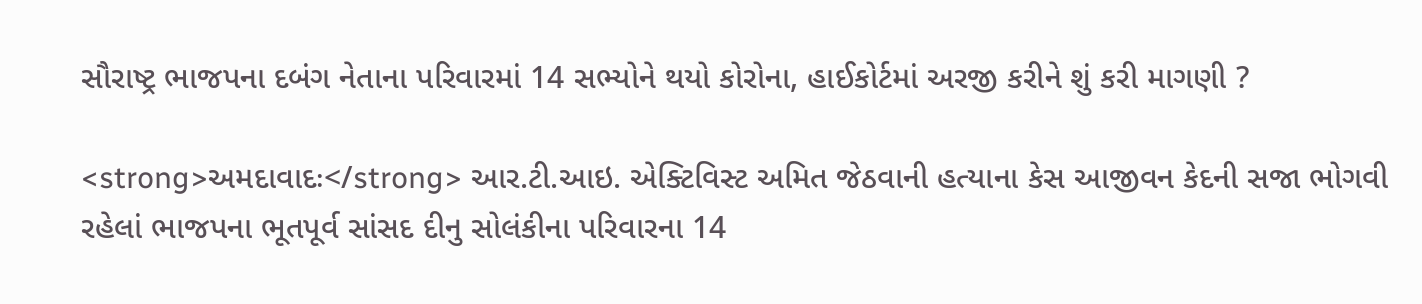સૌરાષ્ટ્ર ભાજપના દબંગ નેતાના પરિવારમાં 14 સભ્યોને થયો કોરોના, હાઈકોર્ટમાં અરજી કરીને શું કરી માગણી ?

<strong>અમદાવાદઃ</strong> આર.ટી.આઇ. એક્ટિવિસ્ટ અમિત જેઠવાની હત્યાના કેસ આજીવન કેદની સજા ભોગવી રહેલાં ભાજપના ભૂતપૂર્વ સાંસદ દીનુ સોલંકીના પરિવારના 14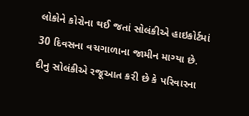લોકોને કોરોના થઈ જતાં સોલંકીએ હાઇકોર્ટમાં 30 દિવસના વચગાળાના જામીન માગ્યા છે. દીનુ સોલંકીએ રજૂઆત કરી છે કે પરિવારના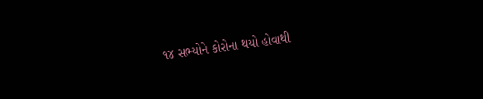૧૪ સભ્યોને કોરોના થયો હોવાથી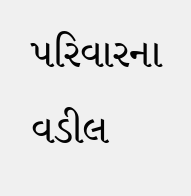પરિવારના વડીલ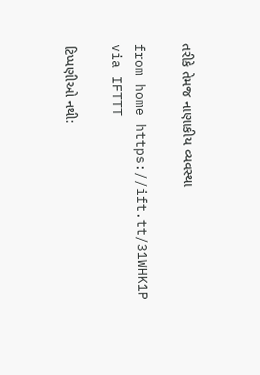તરીકે તેમજ નાણાકીય વ્યવસ્થા

from home https://ift.tt/31WHK1P
via IFTTT

ટિપ્પણીઓ નથી: